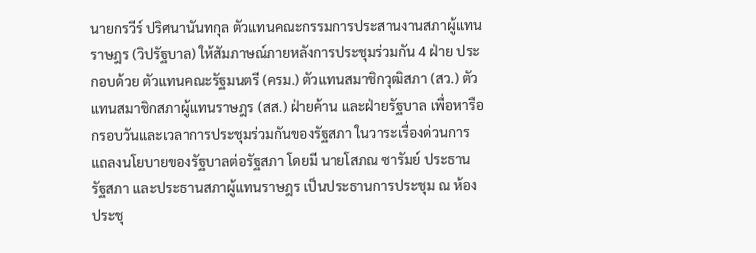นายกรวีร์ ปริศนานันทกุล ตัวแทนคณะกรรมการประสานงานสภาผู้แทนราษฎร (วิปรัฐบาล) ให้สัมภาษณ์ภายหลังการประชุมร่วมกัน 4 ฝ่าย ประกอบด้วย ตัวแทนคณะรัฐมนตรี (ครม.) ตัวแทนสมาชิกวุฒิสภา (สว.) ตัวแทนสมาชิกสภาผู้แทนราษฎร (สส.) ฝ่ายค้าน และฝ่ายรัฐบาล เพื่อหารือกรอบวันและเวลาการประชุมร่วมกันของรัฐสภา ในวาระเรื่องด่วนการแถลงนโยบายของรัฐบาลต่อรัฐสภา โดยมี นายโสภณ ซารัมย์ ประธานรัฐสภา และประธานสภาผู้แทนราษฎร เป็นประธานการประชุม ณ ห้องประชุ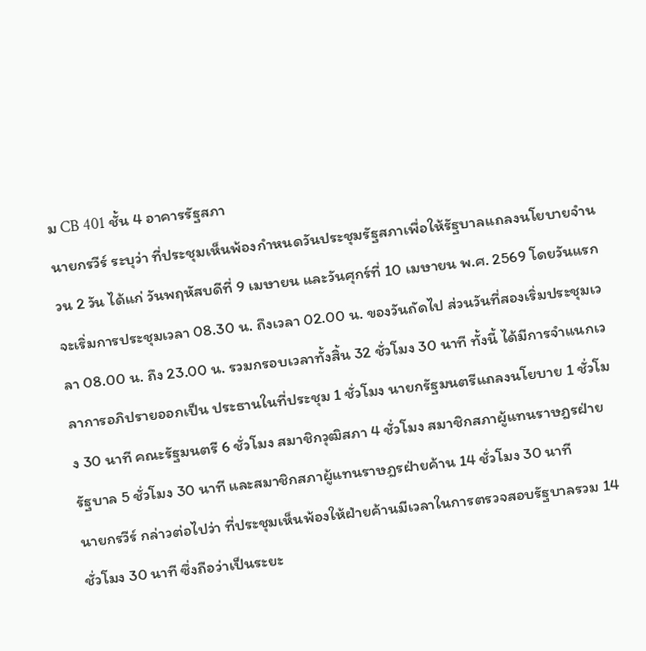ม CB 401 ชั้น 4 อาคารรัฐสภา
นายกรวีร์ ระบุว่า ที่ประชุมเห็นพ้องกำหนดวันประชุมรัฐสภาเพื่อให้รัฐบาลแถลงนโยบายจำนวน 2 วัน ได้แก่ วันพฤหัสบดีที่ 9 เมษายน และวันศุกร์ที่ 10 เมษายน พ.ศ. 2569 โดยวันแรกจะเริ่มการประชุมเวลา 08.30 น. ถึงเวลา 02.00 น. ของวันถัดไป ส่วนวันที่สองเริ่มประชุมเวลา 08.00 น. ถึง 23.00 น. รวมกรอบเวลาทั้งสิ้น 32 ชั่วโมง 30 นาที ทั้งนี้ ได้มีการจำแนกเวลาการอภิปรายออกเป็น ประธานในที่ประชุม 1 ชั่วโมง นายกรัฐมนตรีแถลงนโยบาย 1 ชั่วโมง 30 นาที คณะรัฐมนตรี 6 ชั่วโมง สมาชิกวุฒิสภา 4 ชั่วโมง สมาชิกสภาผู้แทนราษฎรฝ่ายรัฐบาล 5 ชั่วโมง 30 นาที และสมาชิกสภาผู้แทนราษฎรฝ่ายค้าน 14 ชั่วโมง 30 นาที
นายกรวีร์ กล่าวต่อไปว่า ที่ประชุมเห็นพ้องให้ฝ่ายค้านมีเวลาในการตรวจสอบรัฐบาลรวม 14 ชั่วโมง 30 นาที ซึ่งถือว่าเป็นระยะ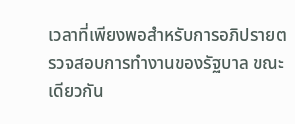เวลาที่เพียงพอสำหรับการอภิปรายตรวจสอบการทำงานของรัฐบาล ขณะเดียวกัน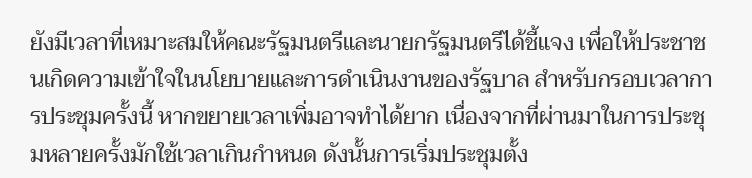ยังมีเวลาที่เหมาะสมให้คณะรัฐมนตรีและนายกรัฐมนตรีได้ชี้แจง เพื่อให้ประชาชนเกิดความเข้าใจในนโยบายและการดำเนินงานของรัฐบาล สำหรับกรอบเวลาการประชุมครั้งนี้ หากขยายเวลาเพิ่มอาจทำได้ยาก เนื่องจากที่ผ่านมาในการประชุมหลายครั้งมักใช้เวลาเกินกำหนด ดังนั้นการเริ่มประชุมตั้ง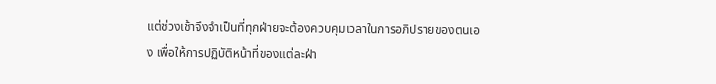แต่ช่วงเช้าจึงจำเป็นที่ทุกฝ่ายจะต้องควบคุมเวลาในการอภิปรายของตนเอง เพื่อให้การปฏิบัติหน้าที่ของแต่ละฝ่า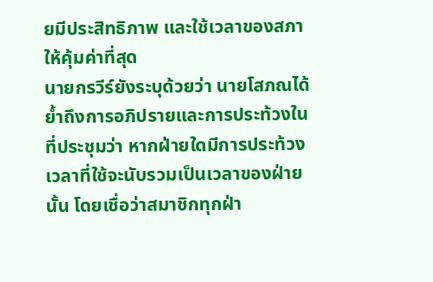ยมีประสิทธิภาพ และใช้เวลาของสภาให้คุ้มค่าที่สุด
นายกรวีร์ยังระบุด้วยว่า นายโสภณได้ย้ำถึงการอภิปรายและการประท้วงในที่ประชุมว่า หากฝ่ายใดมีการประท้วง เวลาที่ใช้จะนับรวมเป็นเวลาของฝ่ายนั้น โดยเชื่อว่าสมาชิกทุกฝ่า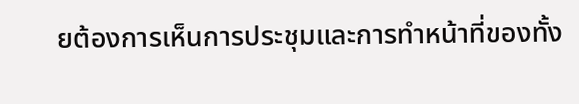ยต้องการเห็นการประชุมและการทำหน้าที่ของทั้ง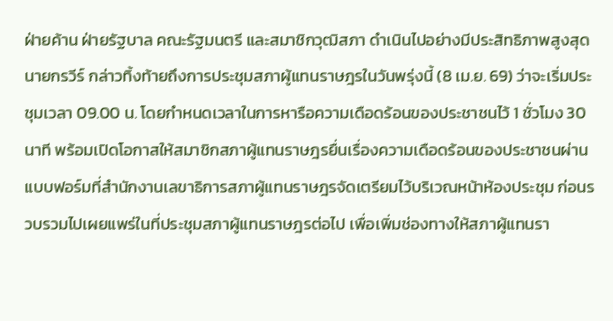ฝ่ายค้าน ฝ่ายรัฐบาล คณะรัฐมนตรี และสมาชิกวุฒิสภา ดำเนินไปอย่างมีประสิทธิภาพสูงสุด
นายกรวีร์ กล่าวทิ้งท้ายถึงการประชุมสภาผู้แทนราษฎรในวันพรุ่งนี้ (8 เม.ย. 69) ว่าจะเริ่มประชุมเวลา 09.00 น. โดยกำหนดเวลาในการหารือความเดือดร้อนของประชาชนไว้ 1 ชั่วโมง 30 นาที พร้อมเปิดโอกาสให้สมาชิกสภาผู้แทนราษฎรยื่นเรื่องความเดือดร้อนของประชาชนผ่านแบบฟอร์มที่สำนักงานเลขาธิการสภาผู้แทนราษฎรจัดเตรียมไว้บริเวณหน้าห้องประชุม ก่อนรวบรวมไปเผยแพร่ในที่ประชุมสภาผู้แทนราษฎรต่อไป เพื่อเพิ่มช่องทางให้สภาผู้แทนรา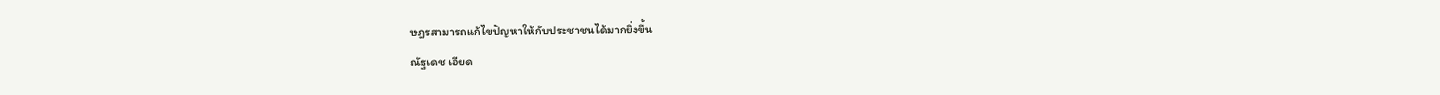ษฎรสามารถแก้ไขปัญหาให้กับประชาชนได้มากยิ่งขึ้น
ณัฐเดช เอียด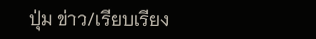ปุ่ม ข่าว/เรียบเรียง